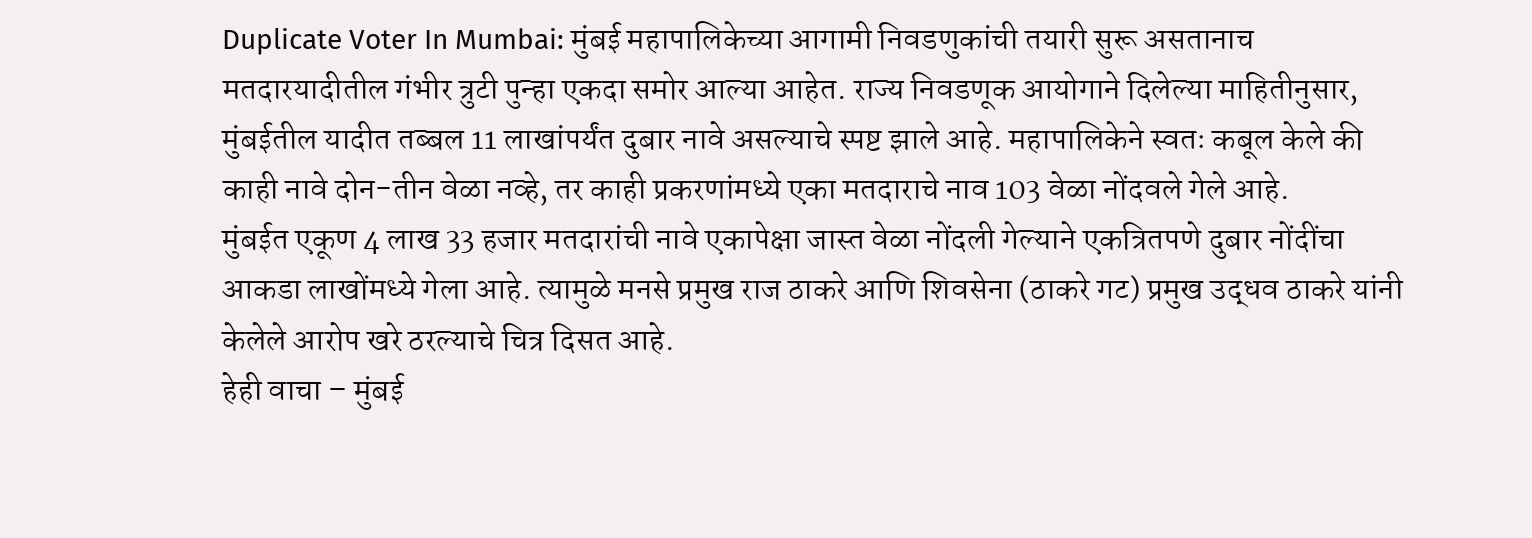Duplicate Voter In Mumbai: मुंबई महापालिकेच्या आगामी निवडणुकांची तयारी सुरू असतानाच मतदारयादीतील गंभीर त्रुटी पुन्हा एकदा समोर आल्या आहेत. राज्य निवडणूक आयोगाने दिलेल्या माहितीनुसार, मुंबईतील यादीत तब्बल 11 लाखांपर्यंत दुबार नावे असल्याचे स्पष्ट झाले आहे. महापालिकेने स्वतः कबूल केले की काही नावे दोन-तीन वेळा नव्हे, तर काही प्रकरणांमध्ये एका मतदाराचे नाव 103 वेळा नोंदवले गेले आहे.
मुंबईत एकूण 4 लाख 33 हजार मतदारांची नावे एकापेक्षा जास्त वेळा नोंदली गेल्याने एकत्रितपणे दुबार नोंदींचा आकडा लाखोंमध्ये गेला आहे. त्यामुळे मनसे प्रमुख राज ठाकरे आणि शिवसेना (ठाकरे गट) प्रमुख उद्धव ठाकरे यांनी केलेले आरोप खरे ठरल्याचे चित्र दिसत आहे.
हेही वाचा – मुंबई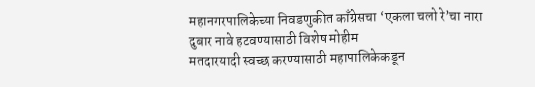महानगरपालिकेच्या निवडणुकीत काँग्रेसचा ‘एकला चलो रे’चा नारा
दुबार नावे हटवण्यासाठी विशेष मोहीम
मतदारयादी स्वच्छ करण्यासाठी महापालिकेकडून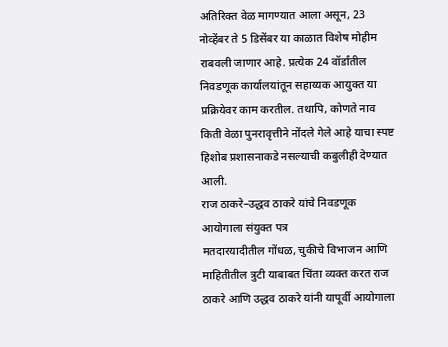अतिरिक्त वेळ मागण्यात आला असून, 23 नोव्हेंबर ते 5 डिसेंबर या काळात विशेष मोहीम राबवली जाणार आहे. प्रत्येक 24 वॉर्डांतील निवडणूक कार्यालयांतून सहाय्यक आयुक्त या प्रक्रियेवर काम करतील. तथापि, कोणते नाव किती वेळा पुनरावृत्तीने नोंदले गेले आहे याचा स्पष्ट हिशोब प्रशासनाकडे नसल्याची कबुलीही देण्यात आली.
राज ठाकरे–उद्धव ठाकरे यांचे निवडणूक आयोगाला संयुक्त पत्र
मतदारयादीतील गोंधळ, चुकीचे विभाजन आणि माहितीतील त्रुटी याबाबत चिंता व्यक्त करत राज ठाकरे आणि उद्धव ठाकरे यांनी यापूर्वी आयोगाला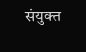संयुक्त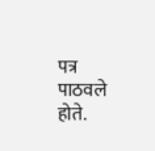पत्र पाठवले होते.